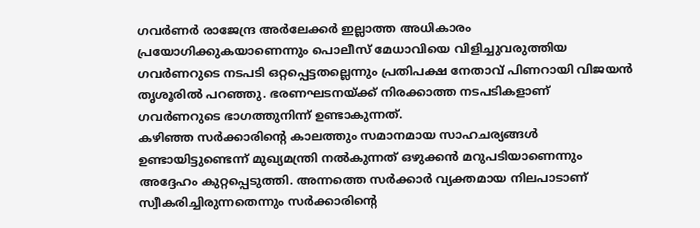ഗവർണർ രാജേന്ദ്ര അർലേക്കർ ഇല്ലാത്ത അധികാരം പ്രയോഗിക്കുകയാണെന്നും പൊലീസ് മേധാവിയെ വിളിച്ചുവരുത്തിയ ഗവർണറുടെ നടപടി ഒറ്റപ്പെട്ടതല്ലെന്നും പ്രതിപക്ഷ നേതാവ് പിണറായി വിജയൻ തൃശൂരിൽ പറഞ്ഞു. ഭരണഘടനയ്ക്ക് നിരക്കാത്ത നടപടികളാണ് ഗവർണറുടെ ഭാഗത്തുനിന്ന് ഉണ്ടാകുന്നത്.
കഴിഞ്ഞ സർക്കാരിന്റെ കാലത്തും സമാനമായ സാഹചര്യങ്ങൾ ഉണ്ടായിട്ടുണ്ടെന്ന് മുഖ്യമന്ത്രി നൽകുന്നത് ഒഴുക്കൻ മറുപടിയാണെന്നും അദ്ദേഹം കുറ്റപ്പെടുത്തി. അന്നത്തെ സർക്കാർ വ്യക്തമായ നിലപാടാണ് സ്വീകരിച്ചിരുന്നതെന്നും സർക്കാരിന്റെ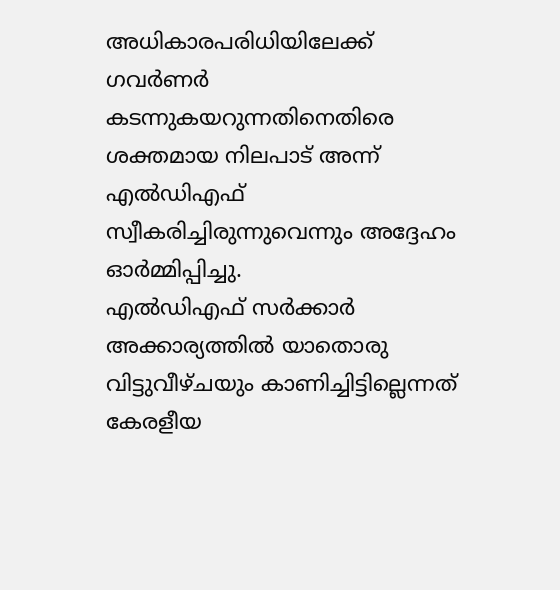അധികാരപരിധിയിലേക്ക് ഗവർണർ കടന്നുകയറുന്നതിനെതിരെ ശക്തമായ നിലപാട് അന്ന് എൽഡിഎഫ് സ്വീകരിച്ചിരുന്നുവെന്നും അദ്ദേഹം ഓർമ്മിപ്പിച്ചു.
എൽഡിഎഫ് സർക്കാർ അക്കാര്യത്തിൽ യാതൊരു വിട്ടുവീഴ്ചയും കാണിച്ചിട്ടില്ലെന്നത് കേരളീയ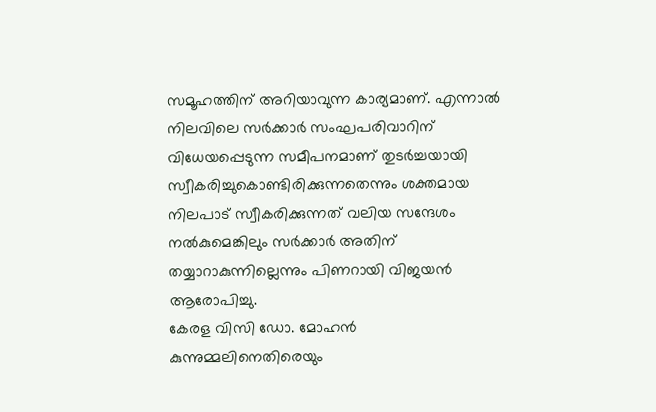സമൂഹത്തിന് അറിയാവുന്ന കാര്യമാണ്. എന്നാൽ നിലവിലെ സർക്കാർ സംഘപരിവാറിന് വിധേയപ്പെടുന്ന സമീപനമാണ് തുടർച്ചയായി സ്വീകരിച്ചുകൊണ്ടിരിക്കുന്നതെന്നും ശക്തമായ നിലപാട് സ്വീകരിക്കുന്നത് വലിയ സന്ദേശം നൽകുമെങ്കിലും സർക്കാർ അതിന് തയ്യാറാകുന്നില്ലെന്നും പിണറായി വിജയൻ ആരോപിച്ചു.
കേരള വിസി ഡോ. മോഹൻ കുന്നുമ്മലിനെതിരെയും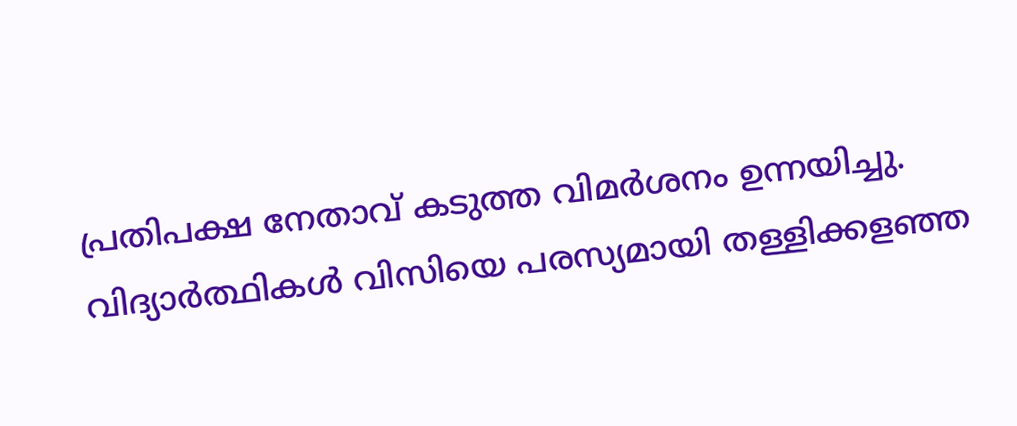പ്രതിപക്ഷ നേതാവ് കടുത്ത വിമർശനം ഉന്നയിച്ചു.
വിദ്യാർത്ഥികൾ വിസിയെ പരസ്യമായി തള്ളിക്കളഞ്ഞ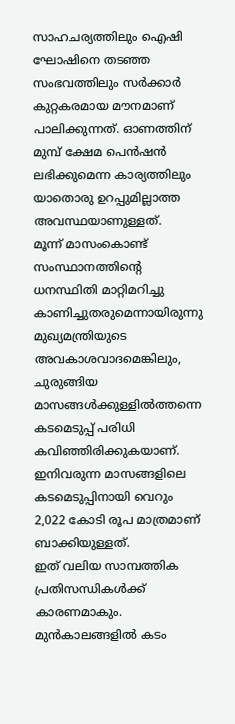സാഹചര്യത്തിലും ഐഷി ഘോഷിനെ തടഞ്ഞ സംഭവത്തിലും സർക്കാർ കുറ്റകരമായ മൗനമാണ് പാലിക്കുന്നത്. ഓണത്തിന് മുമ്പ് ക്ഷേമ പെൻഷൻ ലഭിക്കുമെന്ന കാര്യത്തിലും യാതൊരു ഉറപ്പുമില്ലാത്ത അവസ്ഥയാണുള്ളത്.
മൂന്ന് മാസംകൊണ്ട് സംസ്ഥാനത്തിന്റെ ധനസ്ഥിതി മാറ്റിമറിച്ചു കാണിച്ചുതരുമെന്നായിരുന്നു മുഖ്യമന്ത്രിയുടെ അവകാശവാദമെങ്കിലും, ചുരുങ്ങിയ മാസങ്ങൾക്കുള്ളിൽത്തന്നെ കടമെടുപ്പ് പരിധി കവിഞ്ഞിരിക്കുകയാണ്. ഇനിവരുന്ന മാസങ്ങളിലെ കടമെടുപ്പിനായി വെറും 2,022 കോടി രൂപ മാത്രമാണ് ബാക്കിയുള്ളത്.
ഇത് വലിയ സാമ്പത്തിക പ്രതിസന്ധികൾക്ക് കാരണമാകും. മുൻകാലങ്ങളിൽ കടം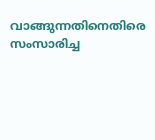വാങ്ങുന്നതിനെതിരെ സംസാരിച്ച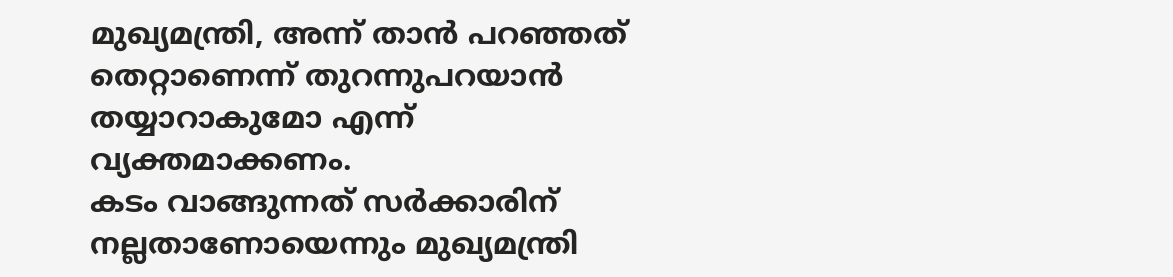മുഖ്യമന്ത്രി, അന്ന് താൻ പറഞ്ഞത് തെറ്റാണെന്ന് തുറന്നുപറയാൻ തയ്യാറാകുമോ എന്ന് വ്യക്തമാക്കണം.
കടം വാങ്ങുന്നത് സർക്കാരിന് നല്ലതാണോയെന്നും മുഖ്യമന്ത്രി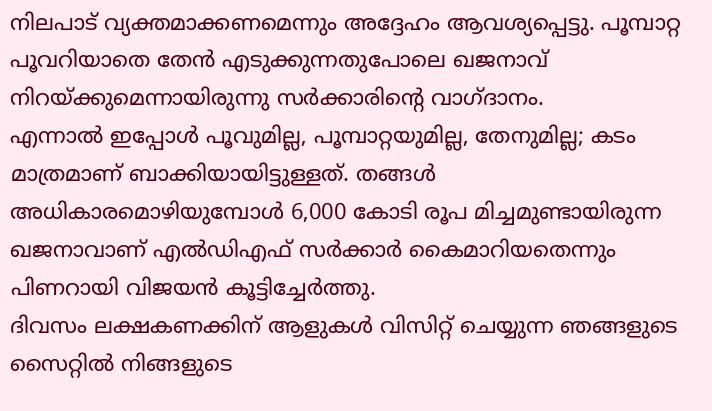നിലപാട് വ്യക്തമാക്കണമെന്നും അദ്ദേഹം ആവശ്യപ്പെട്ടു. പൂമ്പാറ്റ പൂവറിയാതെ തേൻ എടുക്കുന്നതുപോലെ ഖജനാവ് നിറയ്ക്കുമെന്നായിരുന്നു സർക്കാരിന്റെ വാഗ്ദാനം.
എന്നാൽ ഇപ്പോൾ പൂവുമില്ല, പൂമ്പാറ്റയുമില്ല, തേനുമില്ല; കടം മാത്രമാണ് ബാക്കിയായിട്ടുള്ളത്. തങ്ങൾ അധികാരമൊഴിയുമ്പോൾ 6,000 കോടി രൂപ മിച്ചമുണ്ടായിരുന്ന ഖജനാവാണ് എൽഡിഎഫ് സർക്കാർ കൈമാറിയതെന്നും പിണറായി വിജയൻ കൂട്ടിച്ചേർത്തു.
ദിവസം ലക്ഷകണക്കിന് ആളുകൾ വിസിറ്റ് ചെയ്യുന്ന ഞങ്ങളുടെ സൈറ്റിൽ നിങ്ങളുടെ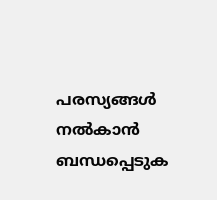പരസ്യങ്ങൾ നൽകാൻ ബന്ധപ്പെടുക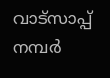വാട്സാപ്പ് നമ്പർ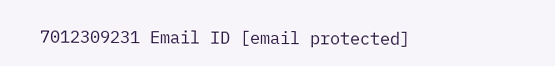7012309231 Email ID [email protected]